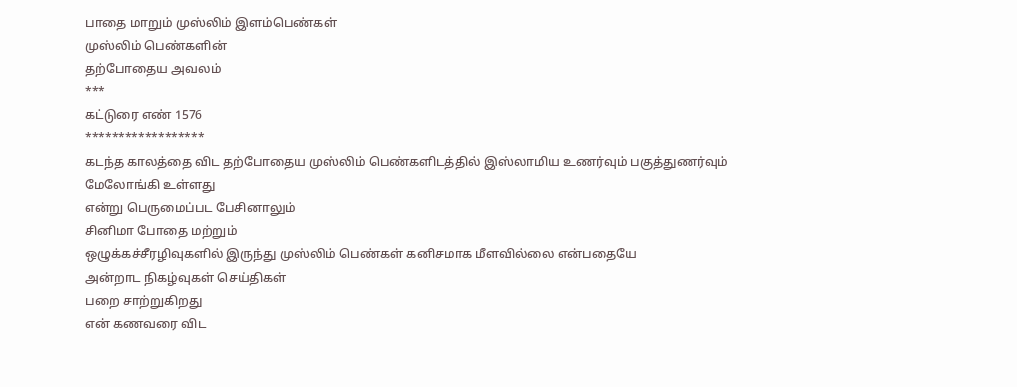பாதை மாறும் முஸ்லிம் இளம்பெண்கள்
முஸ்லிம் பெண்களின்
தற்போதைய அவலம்
***
கட்டுரை எண் 1576
******************
கடந்த காலத்தை விட தற்போதைய முஸ்லிம் பெண்களிடத்தில் இஸ்லாமிய உணர்வும் பகுத்துணர்வும் மேலோங்கி உள்ளது
என்று பெருமைப்பட பேசினாலும்
சினிமா போதை மற்றும்
ஒழுக்கச்சீரழிவுகளில் இருந்து முஸ்லிம் பெண்கள் கனிசமாக மீளவில்லை என்பதையே
அன்றாட நிகழ்வுகள் செய்திகள்
பறை சாற்றுகிறது
என் கணவரை விட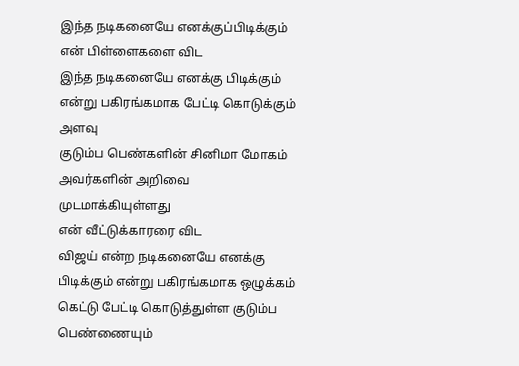இந்த நடிகனையே எனக்குப்பிடிக்கும்
என் பிள்ளைகளை விட
இந்த நடிகனையே எனக்கு பிடிக்கும் என்று பகிரங்கமாக பேட்டி கொடுக்கும் அளவு
குடும்ப பெண்களின் சினிமா மோகம்
அவர்களின் அறிவை முடமாக்கியுள்ளது
என் வீட்டுக்காரரை விட
விஜய் என்ற நடிகனையே எனக்கு பிடிக்கும் என்று பகிரங்கமாக ஒழுக்கம் கெட்டு பேட்டி கொடுத்துள்ள குடும்ப பெண்ணையும்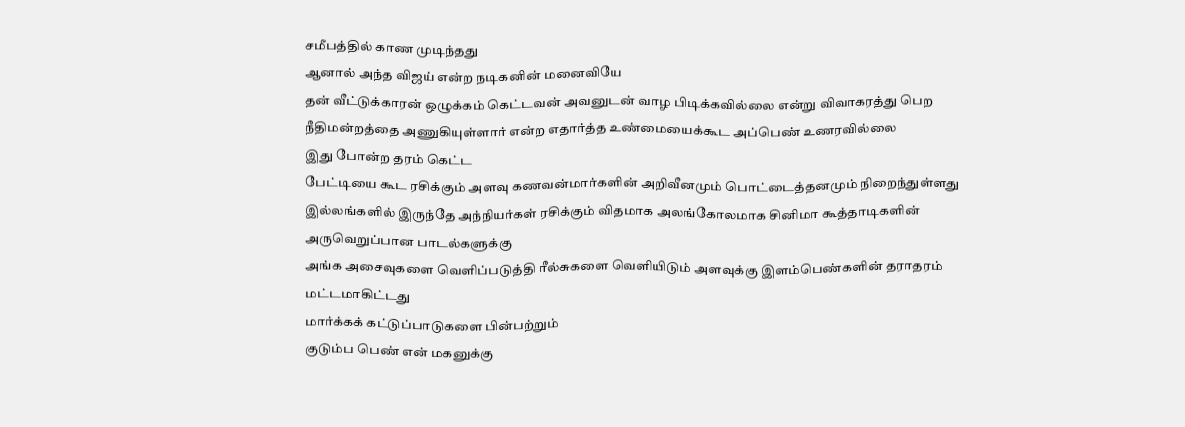சமீபத்தில் காண முடிந்தது
ஆனால் அந்த விஜய் என்ற நடிகனின் மனைவியே
தன் வீட்டுக்காரன் ஒழுக்கம் கெட்டவன் அவனுடன் வாழ பிடிக்கவில்லை என்று விவாகரத்து பெற நீதிமன்றத்தை அணுகியுள்ளார் என்ற எதார்த்த உண்மையைக்கூட அப்பெண் உணரவில்லை
இது போன்ற தரம் கெட்ட
பேட்டியை கூட ரசிக்கும் அளவு கணவன்மார்களின் அறிவீனமும் பொட்டைத்தனமும் நிறைந்துள்ளது
இல்லங்களில் இருந்தே அந்நியர்கள் ரசிக்கும் விதமாக அலங்கோலமாக சினிமா கூத்தாடிகளின் அருவெறுப்பான பாடல்களுக்கு
அங்க அசைவுகளை வெளிப்படுத்தி ரீல்சுகளை வெளியிடும் அளவுக்கு இளம்பெண்களின் தராதரம் மட்டமாகிட்டது
மார்க்கக் கட்டுப்பாடுகளை பின்பற்றும்
குடும்ப பெண் என் மகனுக்கு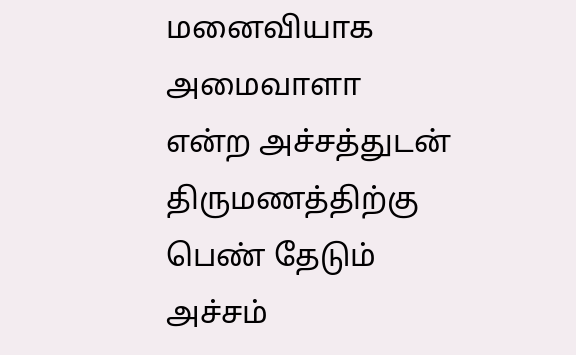மனைவியாக அமைவாளா என்ற அச்சத்துடன் திருமணத்திற்கு பெண் தேடும் அச்சம்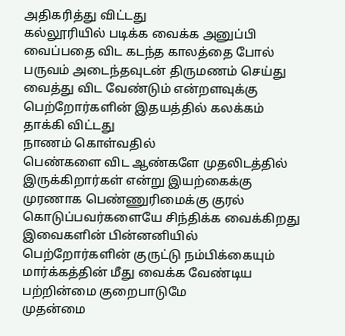அதிகரித்து விட்டது
கல்லூரியில் படிக்க வைக்க அனுப்பி வைப்பதை விட கடந்த காலத்தை போல் பருவம் அடைந்தவுடன் திருமணம் செய்து வைத்து விட வேண்டும் என்றளவுக்கு பெற்றோர்களின் இதயத்தில் கலக்கம் தாக்கி விட்டது
நாணம் கொள்வதில்
பெண்களை விட ஆண்களே முதலிடத்தில் இருக்கிறார்கள் என்று இயற்கைக்கு முரணாக பெண்ணுரிமைக்கு குரல் கொடுப்பவர்களையே சிந்திக்க வைக்கிறது
இவைகளின் பின்னனியில் பெற்றோர்களின் குருட்டு நம்பிக்கையும் மார்க்கத்தின் மீது வைக்க வேண்டிய பற்றின்மை குறைபாடுமே
முதன்மை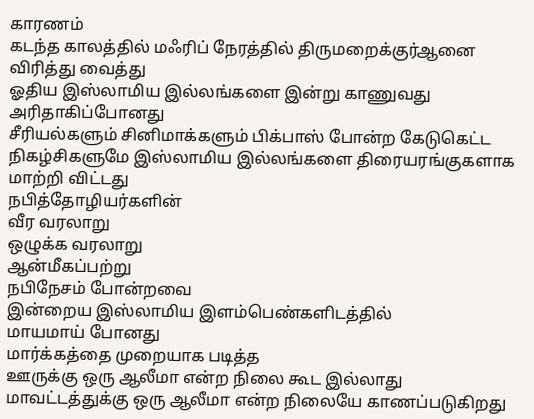காரணம்
கடந்த காலத்தில் மஃரிப் நேரத்தில் திருமறைக்குர்ஆனை விரித்து வைத்து
ஓதிய இஸ்லாமிய இல்லங்களை இன்று காணுவது அரிதாகிப்போனது
சீரியல்களும் சினிமாக்களும் பிக்பாஸ் போன்ற கேடுகெட்ட நிகழ்சிகளுமே இஸ்லாமிய இல்லங்களை திரையரங்குகளாக மாற்றி விட்டது
நபித்தோழியர்களின்
வீர வரலாறு
ஒழுக்க வரலாறு
ஆன்மீகப்பற்று
நபிநேசம் போன்றவை
இன்றைய இஸ்லாமிய இளம்பெண்களிடத்தில்
மாயமாய் போனது
மார்க்கத்தை முறையாக படித்த
ஊருக்கு ஒரு ஆலீமா என்ற நிலை கூட இல்லாது மாவட்டத்துக்கு ஒரு ஆலீமா என்ற நிலையே காணப்படுகிறது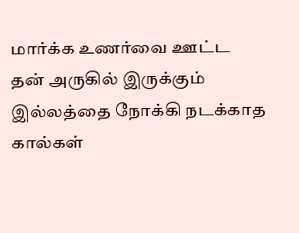மார்க்க உணர்வை ஊட்ட
தன் அருகில் இருக்கும் இல்லத்தை நோக்கி நடக்காத கால்கள்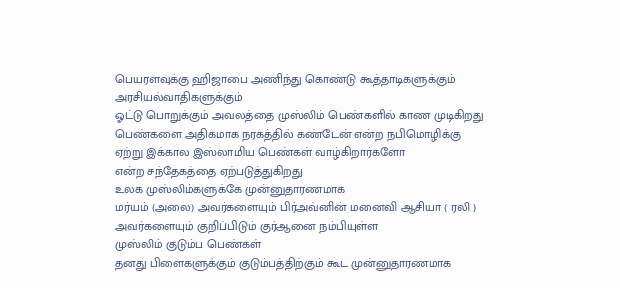பெயரளவுக்கு ஹிஜாபை அணிந்து கொண்டு கூத்தாடிகளுக்கும் அரசியல்வாதிகளுக்கும்
ஓட்டு பொறுக்கும் அவலத்தை முஸ்லிம் பெண்களில் காண முடிகிறது
பெண்களை அதிகமாக நரகத்தில் கண்டேன் என்ற நபிமொழிக்கு ஏற்று இக்கால இஸ்லாமிய பெண்கள் வாழ்கிறார்களோ
என்ற சந்தேகத்தை ஏற்படுத்துகிறது
உலக முஸ்லிம்களுக்கே முன்னுதாரணமாக
மர்யம் (அலை) அவர்களையும் பிர்அவ்னின் மனைவி ஆசியா ( ரலி ) அவர்களையும் குறிப்பிடும் குர்ஆனை நம்பியுள்ள
முஸ்லிம் குடும்ப பெண்கள்
தனது பிளைகளுக்கும் குடும்பத்திற்கும் கூட முன்னுதாரணமாக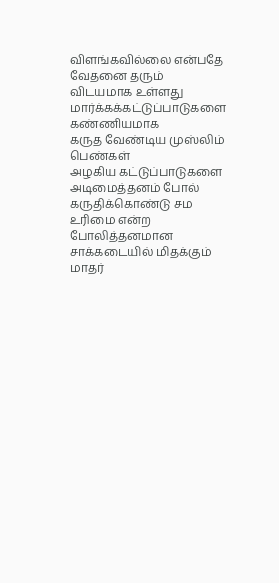விளங்கவில்லை என்பதே வேதனை தரும் விடயமாக உள்ளது
மார்க்கக்கட்டுப்பாடுகளை கண்ணியமாக
கருத வேண்டிய முஸ்லிம் பெண்கள்
அழகிய கட்டுப்பாடுகளை அடிமைத்தனம் போல் கருதிக்கொண்டு சம உரிமை என்ற போலித்தனமான சாக்கடையில் மிதக்கும்
மாதர்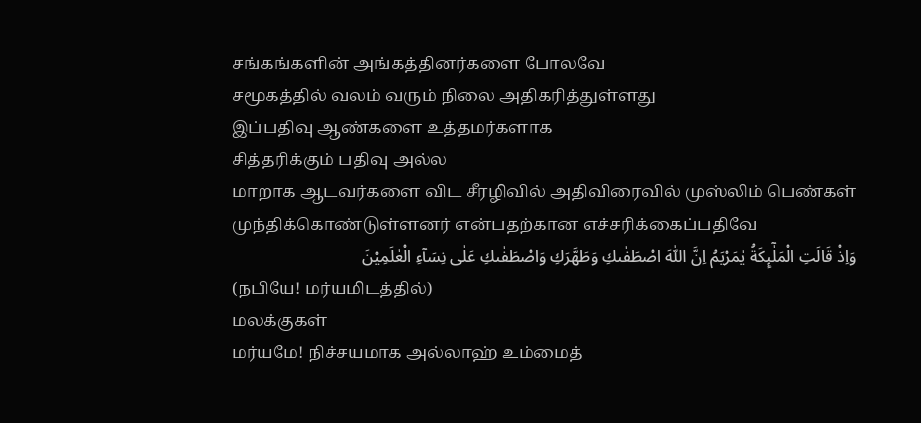சங்கங்களின் அங்கத்தினர்களை போலவே
சமூகத்தில் வலம் வரும் நிலை அதிகரித்துள்ளது
இப்பதிவு ஆண்களை உத்தமர்களாக
சித்தரிக்கும் பதிவு அல்ல
மாறாக ஆடவர்களை விட சீரழிவில் அதிவிரைவில் முஸ்லிம் பெண்கள் முந்திக்கொண்டுள்ளனர் என்பதற்கான எச்சரிக்கைப்பதிவே
وَاِذْ قَالَتِ الْمَلٰٓٮِٕكَةُ يٰمَرْيَمُ اِنَّ اللّٰهَ اصْطَفٰٮكِ وَطَهَّرَكِ وَاصْطَفٰٮكِ عَلٰى نِسَآءِ الْعٰلَمِيْنَ
(நபியே! மர்யமிடத்தில்)
மலக்குகள்
மர்யமே! நிச்சயமாக அல்லாஹ் உம்மைத்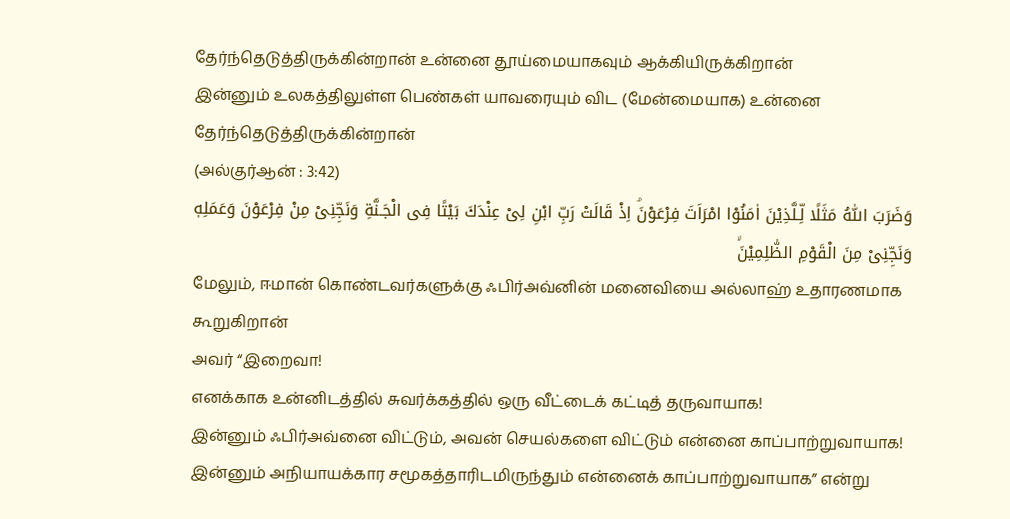தேர்ந்தெடுத்திருக்கின்றான் உன்னை தூய்மையாகவும் ஆக்கியிருக்கிறான்
இன்னும் உலகத்திலுள்ள பெண்கள் யாவரையும் விட (மேன்மையாக) உன்னை தேர்ந்தெடுத்திருக்கின்றான்
(அல்குர்ஆன் : 3:42)
وَضَرَبَ اللّٰهُ مَثَلًا لِّـلَّذِيْنَ اٰمَنُوْا امْرَاَتَ فِرْعَوْنَۘ اِذْ قَالَتْ رَبِّ ابْنِ لِىْ عِنْدَكَ بَيْتًا فِى الْجَـنَّةِ وَنَجِّنِىْ مِنْ فِرْعَوْنَ وَعَمَلِهٖ وَنَجِّنِىْ مِنَ الْقَوْمِ الظّٰلِمِيْنَۙ
மேலும், ஈமான் கொண்டவர்களுக்கு ஃபிர்அவ்னின் மனைவியை அல்லாஹ் உதாரணமாக கூறுகிறான்
அவர் “இறைவா!
எனக்காக உன்னிடத்தில் சுவர்க்கத்தில் ஒரு வீட்டைக் கட்டித் தருவாயாக!
இன்னும் ஃபிர்அவ்னை விட்டும், அவன் செயல்களை விட்டும் என்னை காப்பாற்றுவாயாக! இன்னும் அநியாயக்கார சமூகத்தாரிடமிருந்தும் என்னைக் காப்பாற்றுவாயாக” என்று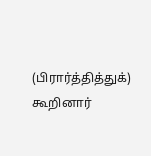(பிரார்த்தித்துக்) கூறினார்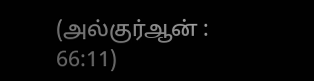(அல்குர்ஆன் : 66:11)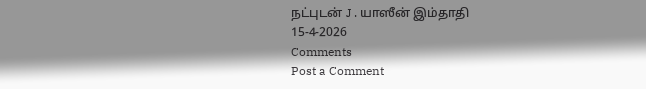நட்புடன் J . யாஸீன் இம்தாதி
15-4-2026
Comments
Post a Comment